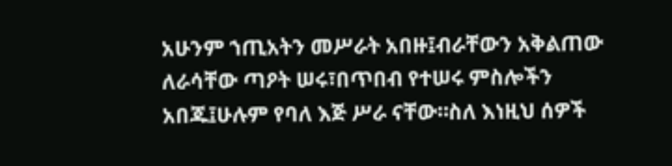አሁንም ኀጢአትን መሥራት አበዙ፤ብራቸውን አቅልጠው ለራሳቸው ጣዖት ሠሩ፣በጥበብ የተሠሩ ምስሎችን አበጁ፤ሁሉም የባለ እጅ ሥራ ናቸው።ስለ እነዚህ ሰዎች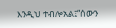እንዲህ ተብሎአል፤“ሰውን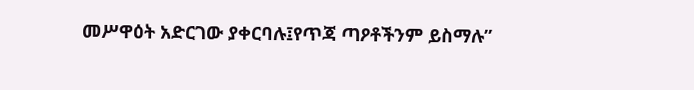መሥዋዕት አድርገው ያቀርባሉ፤የጥጃ ጣዖቶችንም ይስማሉ”